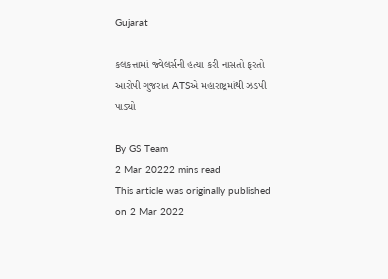Gujarat

કલકત્તામાં જ્વેલર્સની હત્યા કરી નાસતો ફરતો આરોપી ગુજરાત ATSએ મહારાષ્ટ્રમાંથી ઝડપી પાડ્યો

By GS Team
2 Mar 20222 mins read
This article was originally published on 2 Mar 2022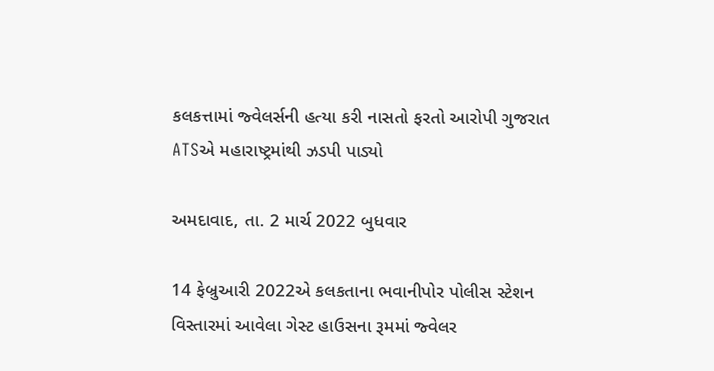કલકત્તામાં જ્વેલર્સની હત્યા કરી નાસતો ફરતો આરોપી ગુજરાત ATSએ મહારાષ્ટ્રમાંથી ઝડપી પાડ્યો

અમદાવાદ, તા. 2 માર્ચ 2022 બુધવાર

14 ફેબ્રુઆરી 2022એ કલકતાના ભવાનીપોર પોલીસ સ્ટેશન વિસ્તારમાં આવેલા ગેસ્ટ હાઉસના રૂમમાં જ્વેલર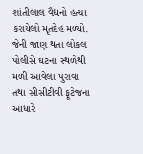શાંતીલાલ વૈદ્યનો હત્યા કરાયેલો મૃતદેહ મળ્યો. જેની જાણ થતા લોકલ પોલીસે ઘટના સ્થળેથી મળી આવેલા પુરાવા તથા સીસીટીવી ફૂટેજના આધારે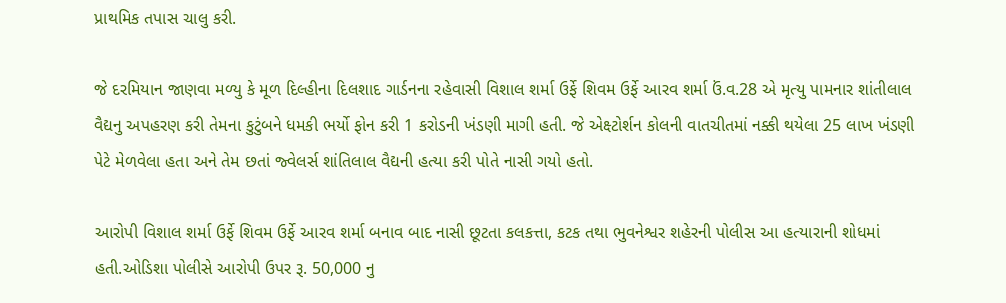પ્રાથમિક તપાસ ચાલુ કરી.

જે દરમિયાન જાણવા મળ્યુ કે મૂળ દિલ્હીના દિલશાદ ગાર્ડનના રહેવાસી વિશાલ શર્મા ઉર્ફે શિવમ ઉર્ફે આરવ શર્મા ઉં.વ.28 એ મૃત્યુ પામનાર શાંતીલાલ વૈદ્યનુ અપહરણ કરી તેમના કુટુંબને ધમકી ભર્યો ફોન કરી 1 કરોડની ખંડણી માગી હતી. જે એક્ષ્ટોર્શન કોલની વાતચીતમાં નક્કી થયેલા 25 લાખ ખંડણી પેટે મેળવેલા હતા અને તેમ છતાં જ્વેલર્સ શાંતિલાલ વૈદ્યની હત્યા કરી પોતે નાસી ગયો હતો.

આરોપી વિશાલ શર્મા ઉર્ફે શિવમ ઉર્ફે આરવ શર્મા બનાવ બાદ નાસી છૂટતા કલકત્તા, કટક તથા ભુવનેશ્વર શહેરની પોલીસ આ હત્યારાની શોધમાં હતી.ઓડિશા પોલીસે આરોપી ઉપર રૂ. 50,000 નુ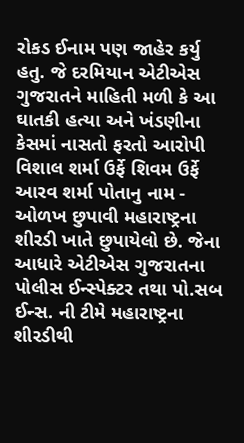રોકડ ઈનામ પણ જાહેર કર્યુ હતુ. જે દરમિયાન એટીએસ ગુજરાતને માહિતી મળી કે આ ઘાતકી હત્યા અને ખંડણીના કેસમાં નાસતો ફરતો આરોપી વિશાલ શર્મા ઉર્ફે શિવમ ઉર્ફે આરવ શર્મા પોતાનુ નામ - ઓળખ છુપાવી મહારાષ્ટ્રના શીરડી ખાતે છુપાયેલો છે. જેના આધારે એટીએસ ગુજરાતના પોલીસ ઈન્સ્પેક્ટર તથા પો.સબ ઈન્સ. ની ટીમે મહારાષ્ટ્રના શીરડીથી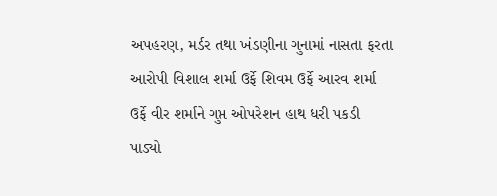અપહરણ, મર્ડર તથા ખંડણીના ગુનામાં નાસતા ફરતા આરોપી વિશાલ શર્મા ઉર્ફે શિવમ ઉર્ફે આરવ શર્મા ઉર્ફે વીર શર્માને ગુપ્ત ઓપરેશન હાથ ધરી પકડી પાડ્યો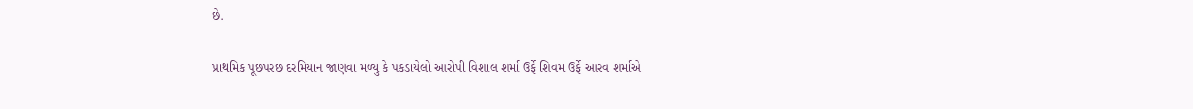છે.

પ્રાથમિક પૂછપરછ દરમિયાન જાણવા મળ્યુ કે પકડાયેલો આરોપી વિશાલ શર્મા ઉર્ફે શિવમ ઉર્ફે આરવ શર્માએ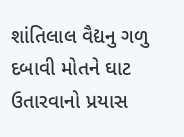શાંતિલાલ વૈદ્યનુ ગળુ દબાવી મોતને ઘાટ ઉતારવાનો પ્રયાસ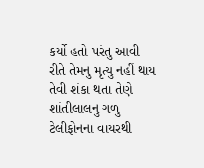કર્યો હતો પરંતુ આવી રીતે તેમનુ મૃત્યુ નહીં થાય તેવી શંકા થતા તેણે શાંતીલાલનુ ગળુ ટેલીફોનના વાયરથી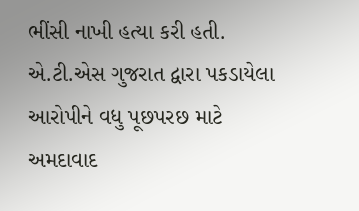ભીંસી નાખી હત્યા કરી હતી. એ.ટી.એસ ગુજરાત દ્વારા પકડાયેલા આરોપીને વધુ પૂછપરછ માટે અમદાવાદ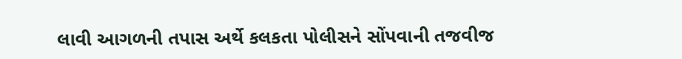લાવી આગળની તપાસ અર્થે કલકતા પોલીસને સોંપવાની તજવીજ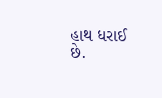હાથ ધરાઈ છે.